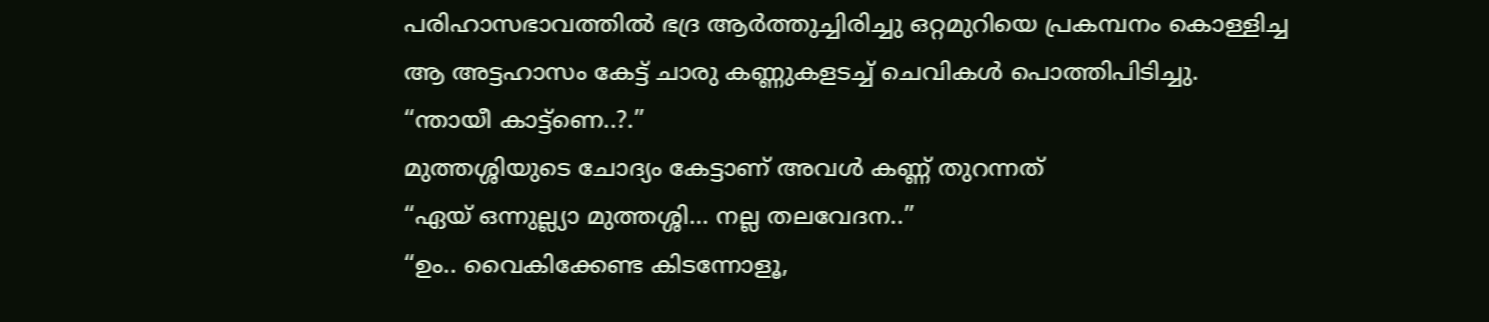പരിഹാസഭാവത്തിൽ ഭദ്ര ആർത്തുച്ചിരിച്ചു ഒറ്റമുറിയെ പ്രകമ്പനം കൊള്ളിച്ച ആ അട്ടഹാസം കേട്ട് ചാരു കണ്ണുകളടച്ച് ചെവികൾ പൊത്തിപിടിച്ചു.
“ന്തായീ കാട്ട്ണെ..?.”
മുത്തശ്ശിയുടെ ചോദ്യം കേട്ടാണ് അവൾ കണ്ണ് തുറന്നത്
“ഏയ് ഒന്നുല്ല്യാ മുത്തശ്ശി… നല്ല തലവേദന..”
“ഉം.. വൈകിക്കേണ്ട കിടന്നോളൂ,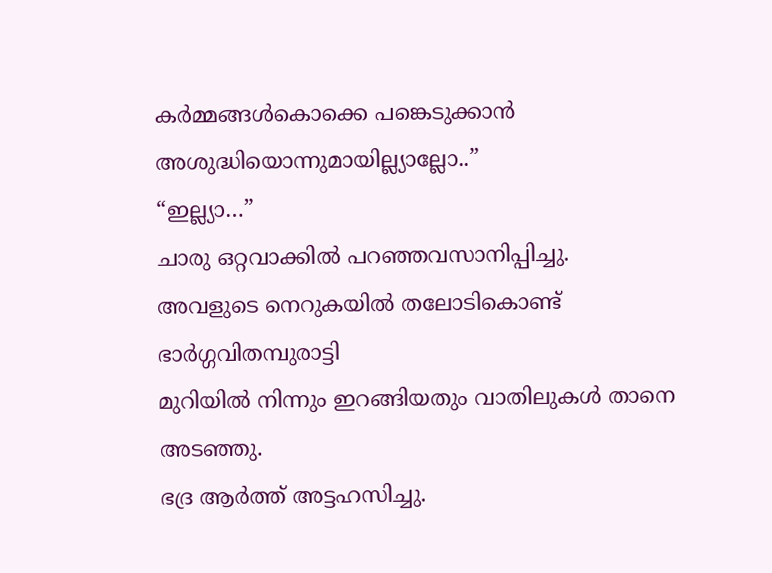കർമ്മങ്ങൾകൊക്കെ പങ്കെടുക്കാൻ
അശുദ്ധിയൊന്നുമായില്ല്യാല്ലോ..”
“ഇല്ല്യാ…”
ചാരു ഒറ്റവാക്കിൽ പറഞ്ഞവസാനിപ്പിച്ചു.
അവളുടെ നെറുകയിൽ തലോടികൊണ്ട് ഭാർഗ്ഗവിതമ്പുരാട്ടി
മുറിയിൽ നിന്നും ഇറങ്ങിയതും വാതിലുകൾ താനെ അടഞ്ഞു.
ഭദ്ര ആർത്ത് അട്ടഹസിച്ചു.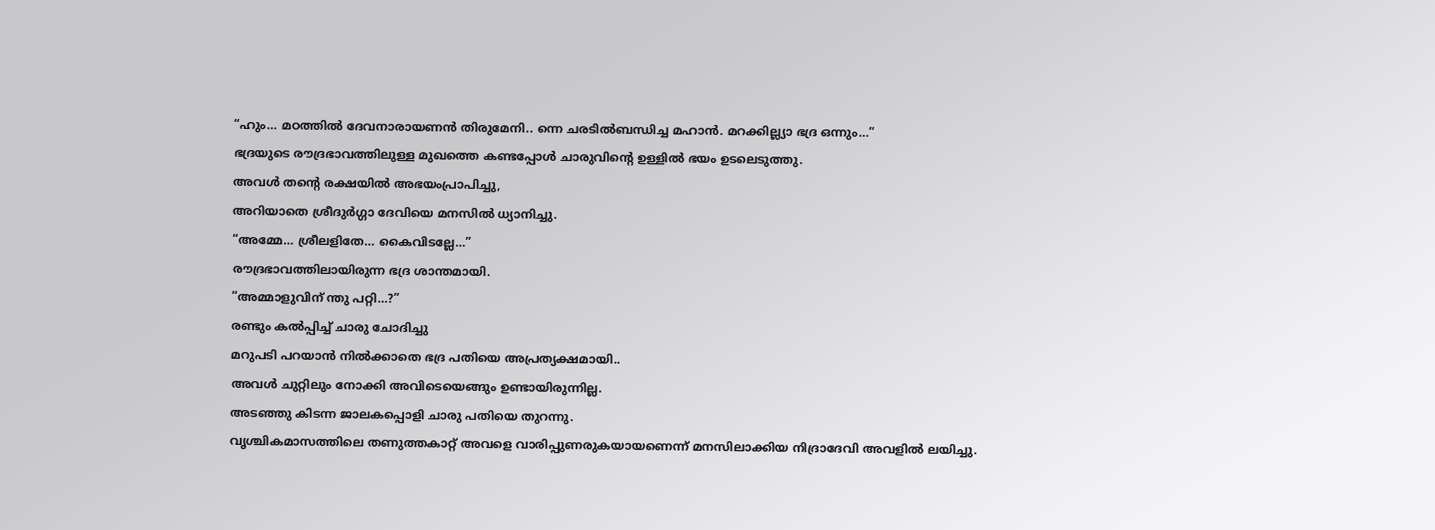“ഹും… മഠത്തിൽ ദേവനാരായണൻ തിരുമേനി.. ന്നെ ചരടിൽബന്ധിച്ച മഹാൻ. മറക്കില്ല്യാ ഭദ്ര ഒന്നും…”
ഭദ്രയുടെ രൗദ്രഭാവത്തിലുള്ള മുഖത്തെ കണ്ടപ്പോൾ ചാരുവിന്റെ ഉള്ളിൽ ഭയം ഉടലെടുത്തു.
അവൾ തന്റെ രക്ഷയിൽ അഭയംപ്രാപിച്ചു,
അറിയാതെ ശ്രീദുർഗ്ഗാ ദേവിയെ മനസിൽ ധ്യാനിച്ചു.
“അമ്മേ… ശ്രീലളിതേ… കൈവിടല്ലേ…”
രൗദ്രഭാവത്തിലായിരുന്ന ഭദ്ര ശാന്തമായി.
“അമ്മാളുവിന് ന്തു പറ്റി…?”
രണ്ടും കൽപ്പിച്ച് ചാരു ചോദിച്ചു
മറുപടി പറയാൻ നിൽക്കാതെ ഭദ്ര പതിയെ അപ്രത്യക്ഷമായി..
അവൾ ചുറ്റിലും നോക്കി അവിടെയെങ്ങും ഉണ്ടായിരുന്നില്ല.
അടഞ്ഞു കിടന്ന ജാലകപ്പൊളി ചാരു പതിയെ തുറന്നു.
വൃശ്ചികമാസത്തിലെ തണുത്തകാറ്റ് അവളെ വാരിപ്പുണരുകയായണെന്ന് മനസിലാക്കിയ നിദ്രാദേവി അവളിൽ ലയിച്ചു.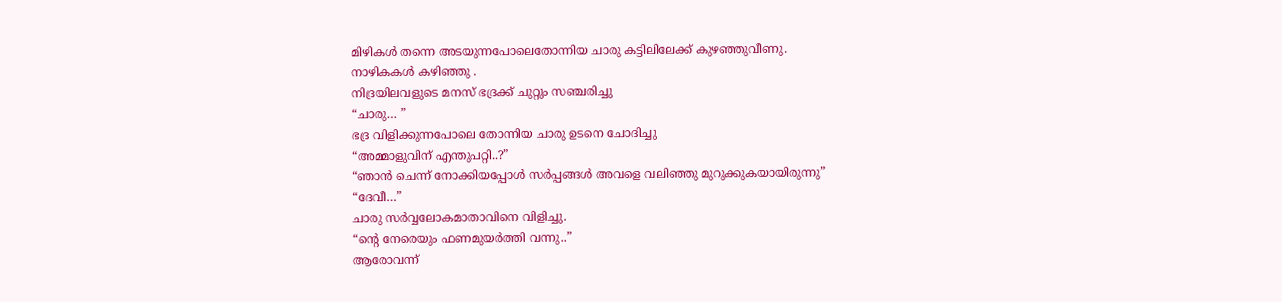മിഴികൾ തന്നെ അടയുന്നപോലെതോന്നിയ ചാരു കട്ടിലിലേക്ക് കുഴഞ്ഞുവീണു.
നാഴികകൾ കഴിഞ്ഞു .
നിദ്രയിലവളുടെ മനസ് ഭദ്രക്ക് ചുറ്റും സഞ്ചരിച്ചു
“ചാരു… ”
ഭദ്ര വിളിക്കുന്നപോലെ തോന്നിയ ചാരു ഉടനെ ചോദിച്ചു
“അമ്മാളുവിന് എന്തുപറ്റി..?”
“ഞാൻ ചെന്ന് നോക്കിയപ്പോൾ സർപ്പങ്ങൾ അവളെ വലിഞ്ഞു മുറുക്കുകയായിരുന്നു”
“ദേവീ…”
ചാരു സർവ്വലോകമാതാവിനെ വിളിച്ചു.
“ന്റെ നേരെയും ഫണമുയർത്തി വന്നു..”
ആരോവന്ന്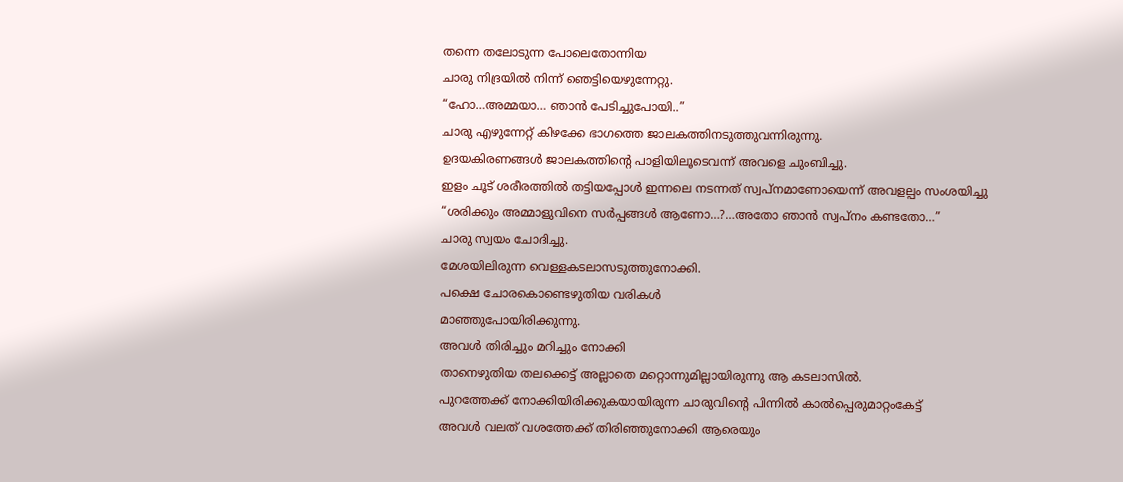തന്നെ തലോടുന്ന പോലെതോന്നിയ
ചാരു നിദ്രയിൽ നിന്ന് ഞെട്ടിയെഴുന്നേറ്റു.
“ഹോ…അമ്മയാ… ഞാൻ പേടിച്ചുപോയി..”
ചാരു എഴുന്നേറ്റ് കിഴക്കേ ഭാഗത്തെ ജാലകത്തിനടുത്തുവന്നിരുന്നു.
ഉദയകിരണങ്ങൾ ജാലകത്തിന്റെ പാളിയിലൂടെവന്ന് അവളെ ചുംബിച്ചു.
ഇളം ചൂട് ശരീരത്തിൽ തട്ടിയപ്പോൾ ഇന്നലെ നടന്നത് സ്വപ്നമാണോയെന്ന് അവളല്പം സംശയിച്ചു
“ശരിക്കും അമ്മാളുവിനെ സർപ്പങ്ങൾ ആണോ…?…അതോ ഞാൻ സ്വപ്നം കണ്ടതോ…”
ചാരു സ്വയം ചോദിച്ചു.
മേശയിലിരുന്ന വെള്ളകടലാസടുത്തുനോക്കി.
പക്ഷെ ചോരകൊണ്ടെഴുതിയ വരികൾ
മാഞ്ഞുപോയിരിക്കുന്നു.
അവൾ തിരിച്ചും മറിച്ചും നോക്കി
താനെഴുതിയ തലക്കെട്ട് അല്ലാതെ മറ്റൊന്നുമില്ലായിരുന്നു ആ കടലാസിൽ.
പുറത്തേക്ക് നോക്കിയിരിക്കുകയായിരുന്ന ചാരുവിന്റെ പിന്നിൽ കാൽപ്പെരുമാറ്റംകേട്ട്
അവൾ വലത് വശത്തേക്ക് തിരിഞ്ഞുനോക്കി ആരെയും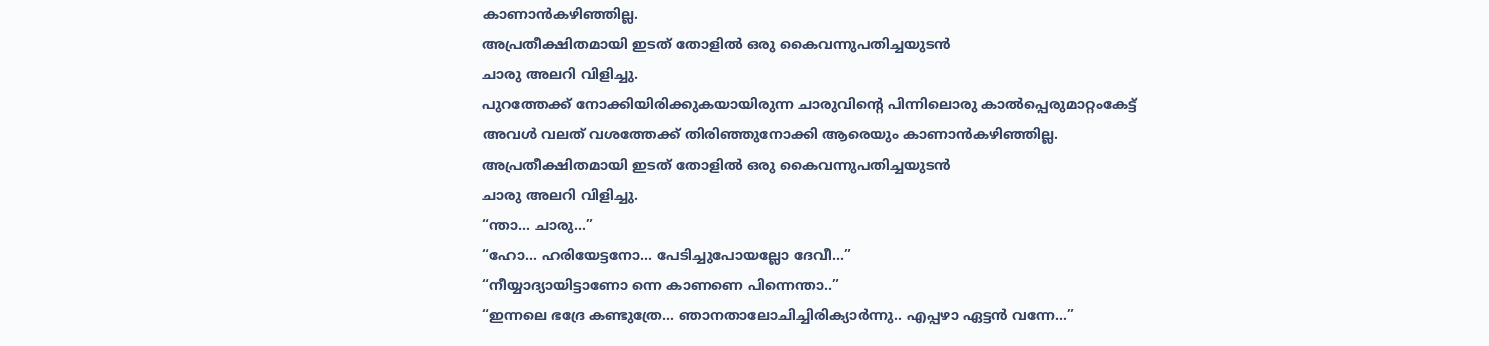കാണാൻകഴിഞ്ഞില്ല.
അപ്രതീക്ഷിതമായി ഇടത് തോളിൽ ഒരു കൈവന്നുപതിച്ചയുടൻ
ചാരു അലറി വിളിച്ചു.
പുറത്തേക്ക് നോക്കിയിരിക്കുകയായിരുന്ന ചാരുവിന്റെ പിന്നിലൊരു കാൽപ്പെരുമാറ്റംകേട്ട്
അവൾ വലത് വശത്തേക്ക് തിരിഞ്ഞുനോക്കി ആരെയും കാണാൻകഴിഞ്ഞില്ല.
അപ്രതീക്ഷിതമായി ഇടത് തോളിൽ ഒരു കൈവന്നുപതിച്ചയുടൻ
ചാരു അലറി വിളിച്ചു.
“ന്താ… ചാരു…”
“ഹോ… ഹരിയേട്ടനോ… പേടിച്ചുപോയല്ലോ ദേവീ…”
“നീയ്യാദ്യായിട്ടാണോ ന്നെ കാണണെ പിന്നെന്താ..”
“ഇന്നലെ ഭദ്രേ കണ്ടുത്രേ… ഞാനതാലോചിച്ചിരിക്യാർന്നു.. എപ്പഴാ ഏട്ടൻ വന്നേ…”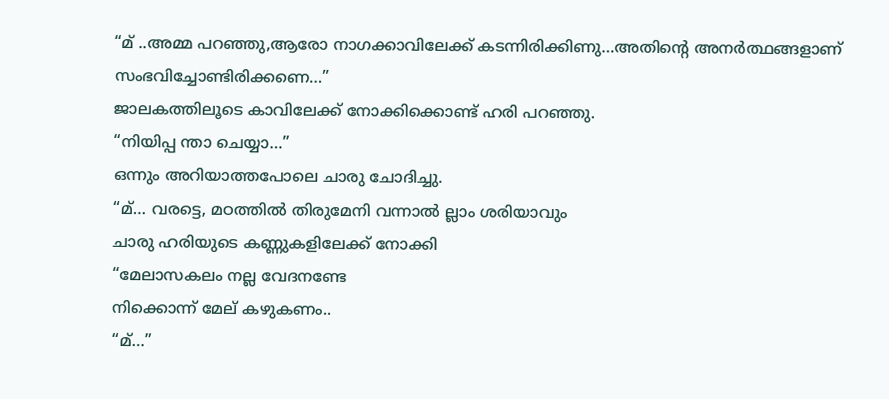“മ് ..അമ്മ പറഞ്ഞു,ആരോ നാഗക്കാവിലേക്ക് കടന്നിരിക്കിണു…അതിന്റെ അനർത്ഥങ്ങളാണ് സംഭവിച്ചോണ്ടിരിക്കണെ…”
ജാലകത്തിലൂടെ കാവിലേക്ക് നോക്കിക്കൊണ്ട് ഹരി പറഞ്ഞു.
“നിയിപ്പ ന്താ ചെയ്യാ…”
ഒന്നും അറിയാത്തപോലെ ചാരു ചോദിച്ചു.
“മ്… വരട്ടെ, മഠത്തിൽ തിരുമേനി വന്നാൽ ല്ലാം ശരിയാവും
ചാരു ഹരിയുടെ കണ്ണുകളിലേക്ക് നോക്കി
“മേലാസകലം നല്ല വേദനണ്ടേ
നിക്കൊന്ന് മേല് കഴുകണം..
“മ്…”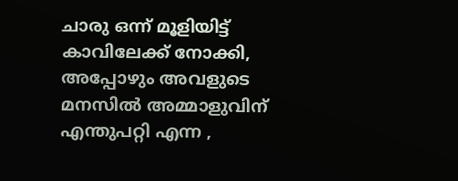ചാരു ഒന്ന് മൂളിയിട്ട് കാവിലേക്ക് നോക്കി,
അപ്പോഴും അവളുടെ മനസിൽ അമ്മാളുവിന് എന്തുപറ്റി എന്ന ,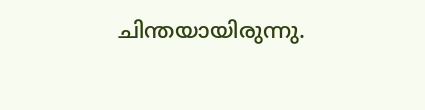ചിന്തയായിരുന്നു.